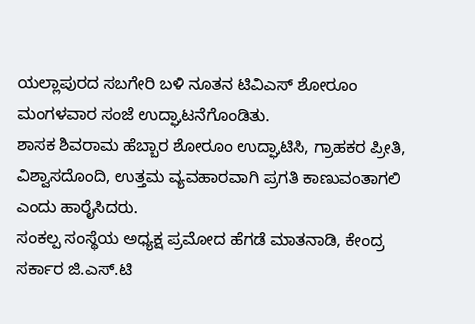ಯಲ್ಲಾಪುರದ ಸಬಗೇರಿ ಬಳಿ ನೂತನ ಟಿವಿಎಸ್ ಶೋರೂಂ ಮಂಗಳವಾರ ಸಂಜೆ ಉದ್ಘಾಟನೆಗೊಂಡಿತು.
ಶಾಸಕ ಶಿವರಾಮ ಹೆಬ್ಬಾರ ಶೋರೂಂ ಉದ್ಘಾಟಿಸಿ, ಗ್ರಾಹಕರ ಪ್ರೀತಿ, ವಿಶ್ವಾಸದೊಂದಿ, ಉತ್ತಮ ವ್ಯವಹಾರವಾಗಿ ಪ್ರಗತಿ ಕಾಣುವಂತಾಗಲಿ ಎಂದು ಹಾರೈಸಿದರು.
ಸಂಕಲ್ಪ ಸಂಸ್ಥೆಯ ಅಧ್ಯಕ್ಷ ಪ್ರಮೋದ ಹೆಗಡೆ ಮಾತನಾಡಿ, ಕೇಂದ್ರ ಸರ್ಕಾರ ಜಿ.ಎಸ್.ಟಿ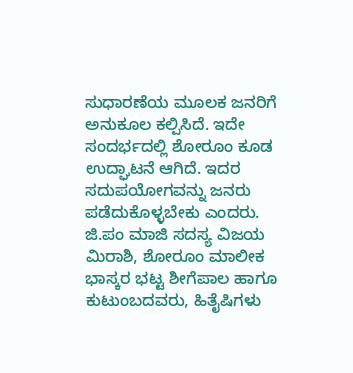ಸುಧಾರಣೆಯ ಮೂಲಕ ಜನರಿಗೆ ಅನುಕೂಲ ಕಲ್ಪಿಸಿದೆ. ಇದೇ ಸಂದರ್ಭದಲ್ಲಿ ಶೋರೂಂ ಕೂಡ ಉದ್ಘಾಟನೆ ಆಗಿದೆ. ಇದರ ಸದುಪಯೋಗವನ್ನು ಜನರು ಪಡೆದುಕೊಳ್ಳಬೇಕು ಎಂದರು.
ಜಿ.ಪಂ ಮಾಜಿ ಸದಸ್ಯ ವಿಜಯ ಮಿರಾಶಿ, ಶೋರೂಂ ಮಾಲೀಕ ಭಾಸ್ಕರ ಭಟ್ಟ ಶೀಗೆಪಾಲ ಹಾಗೂ ಕುಟುಂಬದವರು, ಹಿತೈಷಿಗಳು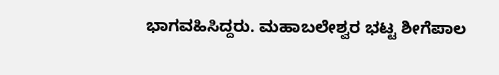ಭಾಗವಹಿಸಿದ್ದರು. ಮಹಾಬಲೇಶ್ವರ ಭಟ್ಟ ಶೀಗೆಪಾಲ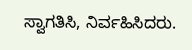ಸ್ವಾಗತಿಸಿ, ನಿರ್ವಹಿಸಿದರು.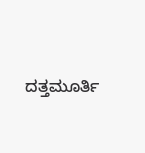ದತ್ತಮೂರ್ತಿ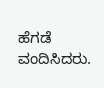ಹೆಗಡೆ ವಂದಿಸಿದರು.